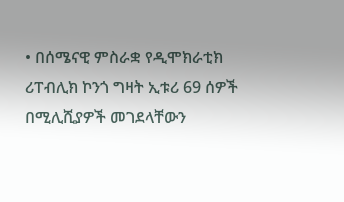• በሰሜናዊ ምስራቋ የዲሞክራቲክ ሪፐብሊክ ኮንጎ ግዛት ኢቱሪ 69 ሰዎች በሚሊሺያዎች መገደላቸውን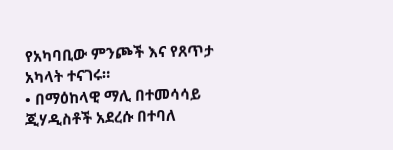የአካባቢው ምንጮች እና የጸጥታ አካላት ተናገሩ።
• በማዕከላዊ ማሊ በተመሳሳይ ጂሃዲስቶች አደረሱ በተባለ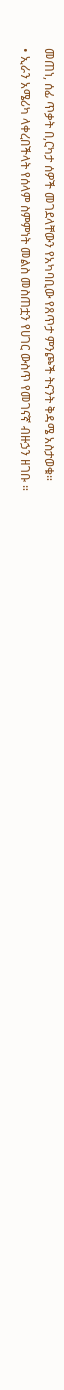መጠነ, ሰፊ ጥቃት በ,ርካታ ሰዎች መገደላቸውን የአካባቢው የጸጥታ ምንጮች ትናንት ቅዳሜ አስታወቁ።
• ኢራን አሜሪካ ላቀረበችላት የሰላም ስምምነት መልስ መስጠቷን የሀገር ውስጥ የመገናኛ ብዙኃን ዘገቡ ።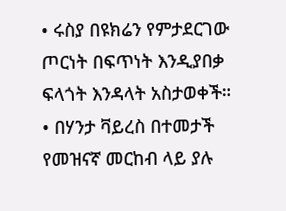• ሩስያ በዩክሬን የምታደርገው ጦርነት በፍጥነት እንዲያበቃ ፍላጎት እንዳላት አስታወቀች።
• በሃንታ ቫይረስ በተመታች የመዝናኛ መርከብ ላይ ያሉ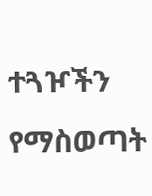ተጓዦችን የማስወጣት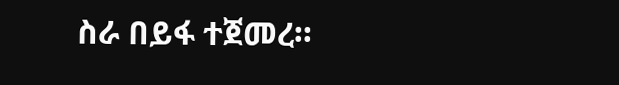ስራ በይፋ ተጀመረ።